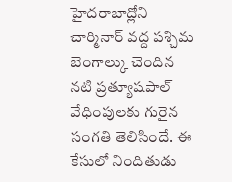హైదరాబాద్లోని చార్మినార్ వద్ద పశ్చిమ బెంగాల్కు చెందిన నటి ప్రత్యూషపాల్ వేధింపులకు గురైన సంగతి తెలిసిందే. ఈ కేసులో నిందితుడు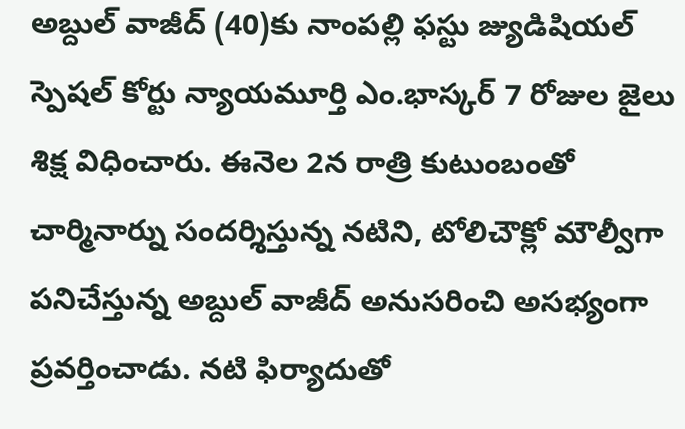అబ్దుల్ వాజీద్ (40)కు నాంపల్లి ఫస్టు జ్యుడిషియల్ స్పెషల్ కోర్టు న్యాయమూర్తి ఎం.భాస్కర్ 7 రోజుల జైలు శిక్ష విధించారు. ఈనెల 2న రాత్రి కుటుంబంతో చార్మినార్ను సందర్శిస్తున్న నటిని, టోలిచౌక్లో మౌల్వీగా పనిచేస్తున్న అబ్దుల్ వాజీద్ అనుసరించి అసభ్యంగా ప్రవర్తించాడు. నటి ఫిర్యాదుతో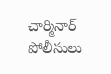చార్మినార్ పోలీసులు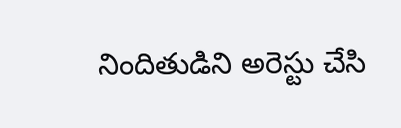నిందితుడిని అరెస్టు చేసి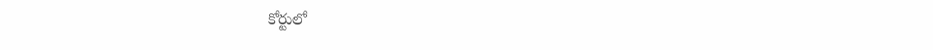కోర్టులో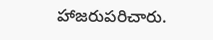హాజరుపరిచారు.